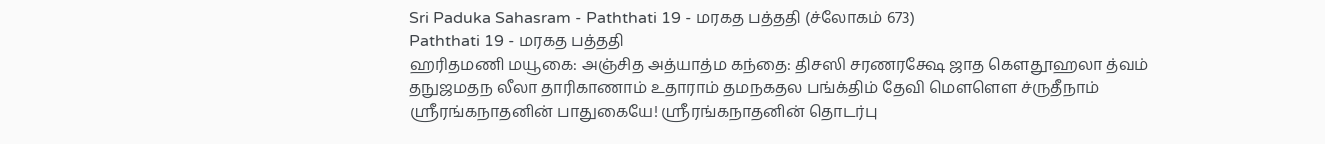Sri Paduka Sahasram - Paththati 19 - மரகத பத்ததி (ச்லோகம் 673)
Paththati 19 - மரகத பத்ததி
ஹரிதமணி மயூகை: அஞ்சித அத்யாத்ம கந்தை: திசஸி சரணரக்ஷே ஜாத கௌதூஹலா த்வம் தநுஜமதந லீலா தாரிகாணாம் உதாராம் தமநகதல பங்க்திம் தேவி மௌளௌ ச்ருதீநாம்
ஸ்ரீரங்கநாதனின் பாதுகையே! ஸ்ரீரங்கநாதனின் தொடர்பு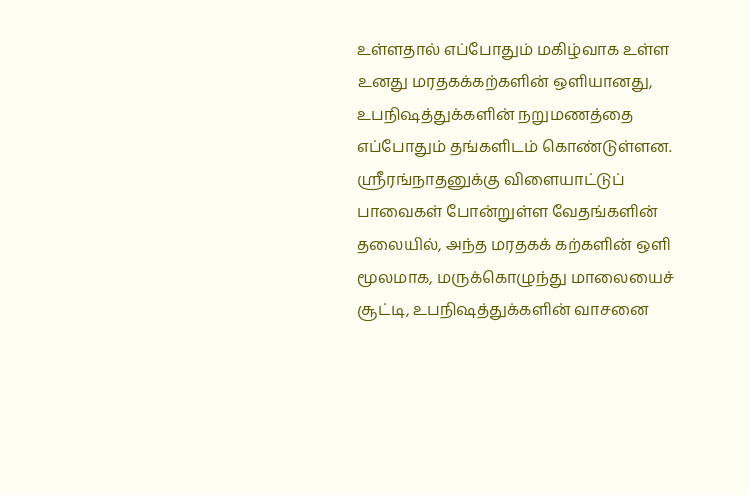உள்ளதால் எப்போதும் மகிழ்வாக உள்ள உனது மரதகக்கற்களின் ஒளியானது, உபநிஷத்துக்களின் நறுமணத்தை எப்போதும் தங்களிடம் கொண்டுள்ளன. ஸ்ரீரங்நாதனுக்கு விளையாட்டுப் பாவைகள் போன்றுள்ள வேதங்களின் தலையில், அந்த மரதகக் கற்களின் ஒளி மூலமாக, மருக்கொழுந்து மாலையைச் சூட்டி, உபநிஷத்துக்களின் வாசனை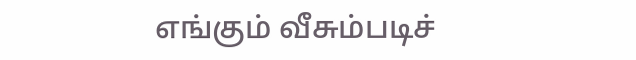எங்கும் வீசும்படிச்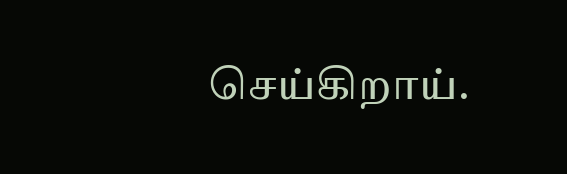செய்கிறாய்.